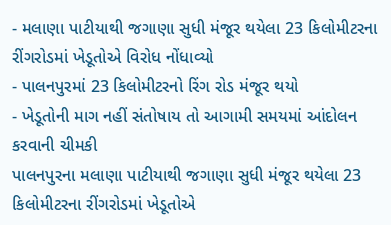- મલાણા પાટીયાથી જગાણા સુધી મંજૂર થયેલા 23 કિલોમીટરના રીંગરોડમાં ખેડૂતોએ વિરોધ નોંધાવ્યો
- પાલનપુરમાં 23 કિલોમીટરનો રિંગ રોડ મંજૂર થયો
- ખેડૂતોની માગ નહીં સંતોષાય તો આગામી સમયમાં આંદોલન કરવાની ચીમકી
પાલનપુરના મલાણા પાટીયાથી જગાણા સુધી મંજૂર થયેલા 23 કિલોમીટરના રીંગરોડમાં ખેડૂતોએ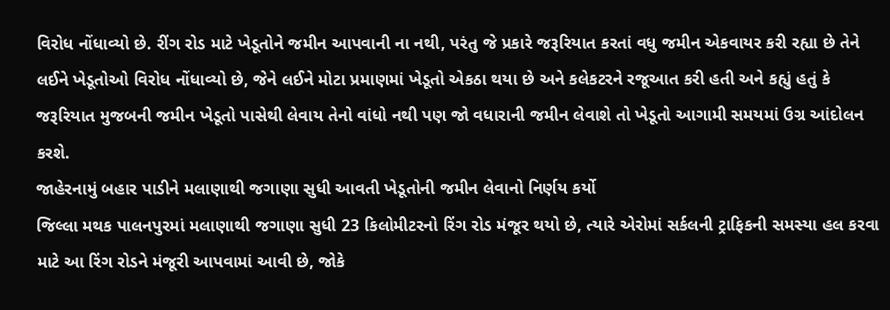વિરોધ નોંધાવ્યો છે. રીંગ રોડ માટે ખેડૂતોને જમીન આપવાની ના નથી, પરંતુ જે પ્રકારે જરૂરિયાત કરતાં વધુ જમીન એકવાયર કરી રહ્યા છે તેને લઈને ખેડૂતોઓ વિરોધ નોંધાવ્યો છે, જેને લઈને મોટા પ્રમાણમાં ખેડૂતો એકઠા થયા છે અને કલેકટરને રજૂઆત કરી હતી અને કહ્યું હતું કે જરૂરિયાત મુજબની જમીન ખેડૂતો પાસેથી લેવાય તેનો વાંધો નથી પણ જો વધારાની જમીન લેવાશે તો ખેડૂતો આગામી સમયમાં ઉગ્ર આંદોલન કરશે.
જાહેરનામું બહાર પાડીને મલાણાથી જગાણા સુધી આવતી ખેડૂતોની જમીન લેવાનો નિર્ણય કર્યો
જિલ્લા મથક પાલનપુરમાં મલાણાથી જગાણા સુધી 23 કિલોમીટરનો રિંગ રોડ મંજૂર થયો છે, ત્યારે એરોમાં સર્કલની ટ્રાફિકની સમસ્યા હલ કરવા માટે આ રિંગ રોડને મંજૂરી આપવામાં આવી છે, જોકે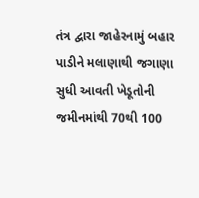તંત્ર દ્વારા જાહેરનામું બહાર પાડીને મલાણાથી જગાણા સુધી આવતી ખેડૂતોની જમીનમાંથી 70થી 100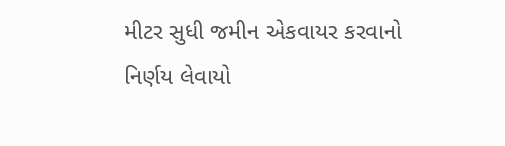મીટર સુધી જમીન એકવાયર કરવાનો નિર્ણય લેવાયો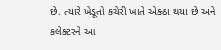છે. ત્યારે ખેડૂતો કચેરી ખાતે એક્ઠા થયા છે અને કલેક્ટરને આ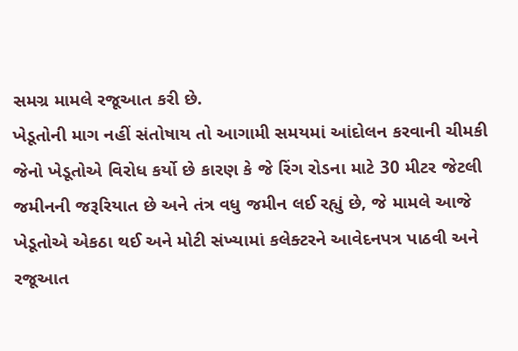સમગ્ર મામલે રજૂઆત કરી છે.
ખેડૂતોની માગ નહીં સંતોષાય તો આગામી સમયમાં આંદોલન કરવાની ચીમકી
જેનો ખેડૂતોએ વિરોધ કર્યો છે કારણ કે જે રિંગ રોડના માટે 30 મીટર જેટલી જમીનની જરૂરિયાત છે અને તંત્ર વધુ જમીન લઈ રહ્યું છે, જે મામલે આજે ખેડૂતોએ એકઠા થઈ અને મોટી સંખ્યામાં કલેક્ટરને આવેદનપત્ર પાઠવી અને રજૂઆત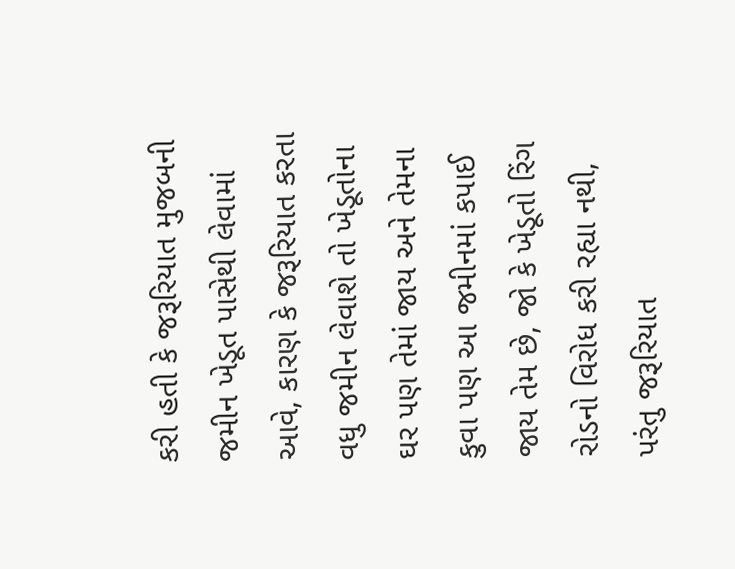કરી હતી કે જરૂરિયાત મુજબની જમીન ખેડૂત પાસેથી લેવામાં આવે, કારણ કે જરૂરિયાત કરતા વધુ જમીન લેવાશે તો ખેડૂતોના ઘર પણ તેમાં જાય અને તેમના કુવા પણ આ જમીનમાં કપાઈ જાય તેમ છે, જો કે ખેડૂતો રિંગ રોડનો વિરોધ કરી રહ્યા નથી, પરંતુ જરૂરિયાત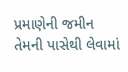પ્રમાણેની જમીન તેમની પાસેથી લેવામાં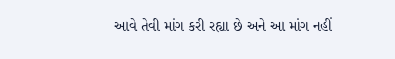આવે તેવી માંગ કરી રહ્યા છે અને આ માંગ નહીં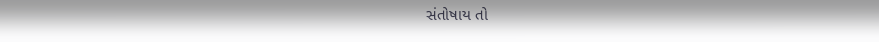સંતોષાય તો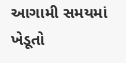આગામી સમયમાં ખેડૂતો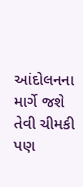આંદોલનના માર્ગે જશે તેવી ચીમકી પણ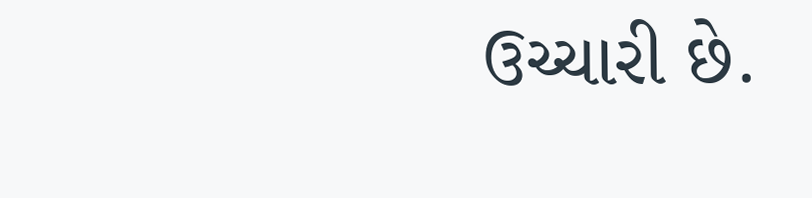ઉચ્ચારી છે.